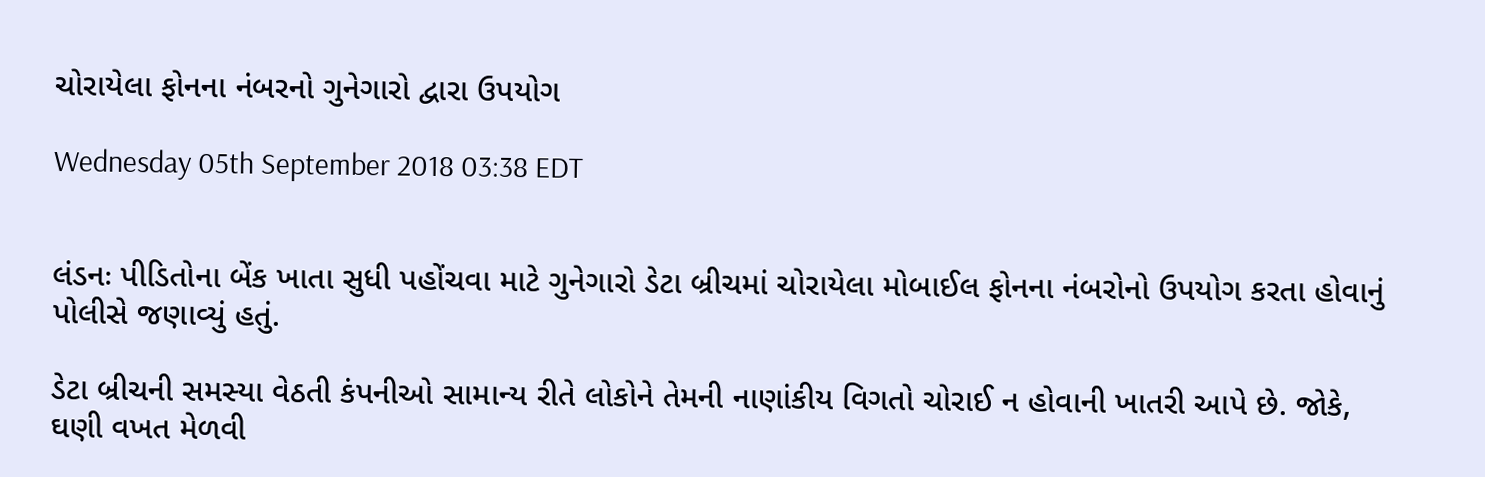ચોરાયેલા ફોનના નંબરનો ગુનેગારો દ્વારા ઉપયોગ

Wednesday 05th September 2018 03:38 EDT


લંડનઃ પીડિતોના બેંક ખાતા સુધી પહોંચવા માટે ગુનેગારો ડેટા બ્રીચમાં ચોરાયેલા મોબાઈલ ફોનના નંબરોનો ઉપયોગ કરતા હોવાનું પોલીસે જણાવ્યું હતું.

ડેટા બ્રીચની સમસ્યા વેઠતી કંપનીઓ સામાન્ય રીતે લોકોને તેમની નાણાંકીય વિગતો ચોરાઈ ન હોવાની ખાતરી આપે છે. જોકે, ઘણી વખત મેળવી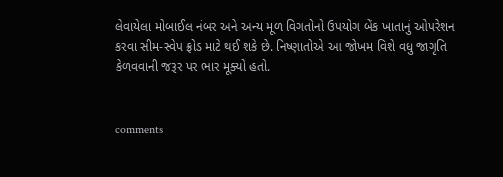લેવાયેલા મોબાઈલ નંબર અને અન્ય મૂળ વિગતોનો ઉપયોગ બેંક ખાતાનું ઓપરેશન કરવા સીમ-સ્વેપ ફ્રોડ માટે થઈ શકે છે. નિષ્ણાતોએ આ જોખમ વિશે વધુ જાગૃતિ કેળવવાની જરૂર પર ભાર મૂક્યો હતો.


comments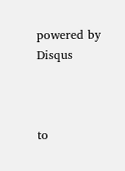powered by Disqus



to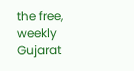the free, weekly Gujarat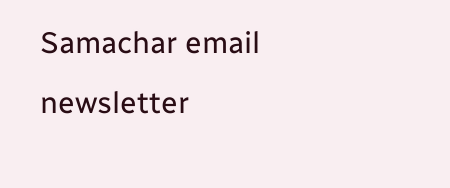Samachar email newsletter